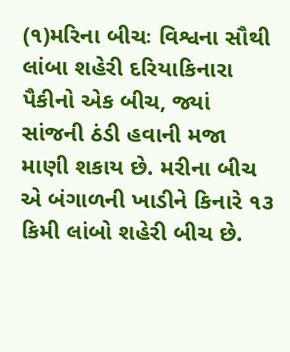(૧)મરિના બીચઃ વિશ્વના સૌથી લાંબા શહેરી દરિયાકિનારા પૈકીનો એક બીચ, જ્યાં સાંજની ઠંડી હવાની મજા માણી શકાય છે. મરીના બીચ એ બંગાળની ખાડીને કિનારે ૧૩ કિમી લાંબો શહેરી બીચ છે.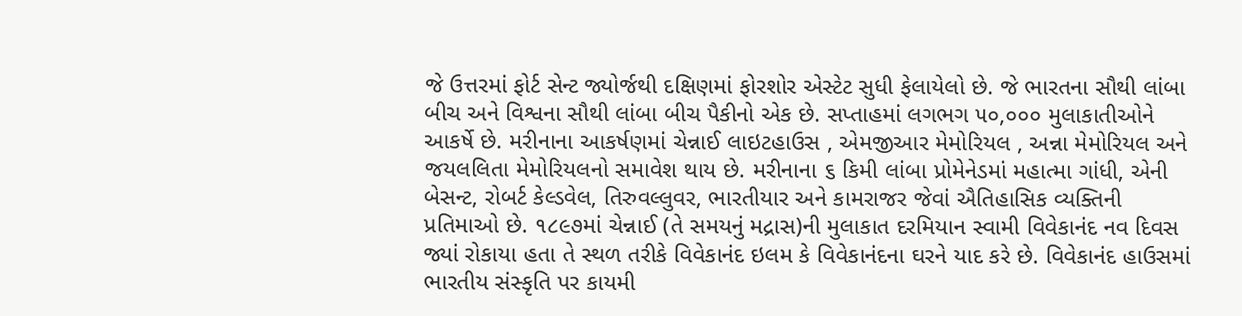જે ઉત્તરમાં ફોર્ટ સેન્ટ જ્યોર્જથી દક્ષિણમાં ફોરશોર એસ્ટેટ સુધી ફેલાયેલો છે. જે ભારતના સૌથી લાંબા બીચ અને વિશ્વના સૌથી લાંબા બીચ પૈકીનો એક છે. સપ્તાહમાં લગભગ ૫૦,૦૦૦ મુલાકાતીઓને આકર્ષે છે. મરીનાના આકર્ષણમાં ચેન્નાઈ લાઇટહાઉસ , એમજીઆર મેમોરિયલ , અન્ના મેમોરિયલ અને જયલલિતા મેમોરિયલનો સમાવેશ થાય છે. મરીનાના ૬ કિમી લાંબા પ્રોમેનેડમાં મહાત્મા ગાંધી, એની બેસન્ટ, રોબર્ટ કેલ્ડવેલ, તિરુવલ્લુવર, ભારતીયાર અને કામરાજર જેવાં ઐતિહાસિક વ્યક્તિની પ્રતિમાઓ છે. ૧૮૯૭માં ચેન્નાઈ (તે સમયનું મદ્રાસ)ની મુલાકાત દરમિયાન સ્વામી વિવેકાનંદ નવ દિવસ જ્યાં રોકાયા હતા તે સ્થળ તરીકે વિવેકાનંદ ઇલમ કે વિવેકાનંદના ઘરને યાદ કરે છે. વિવેકાનંદ હાઉસમાં ભારતીય સંસ્કૃતિ પર કાયમી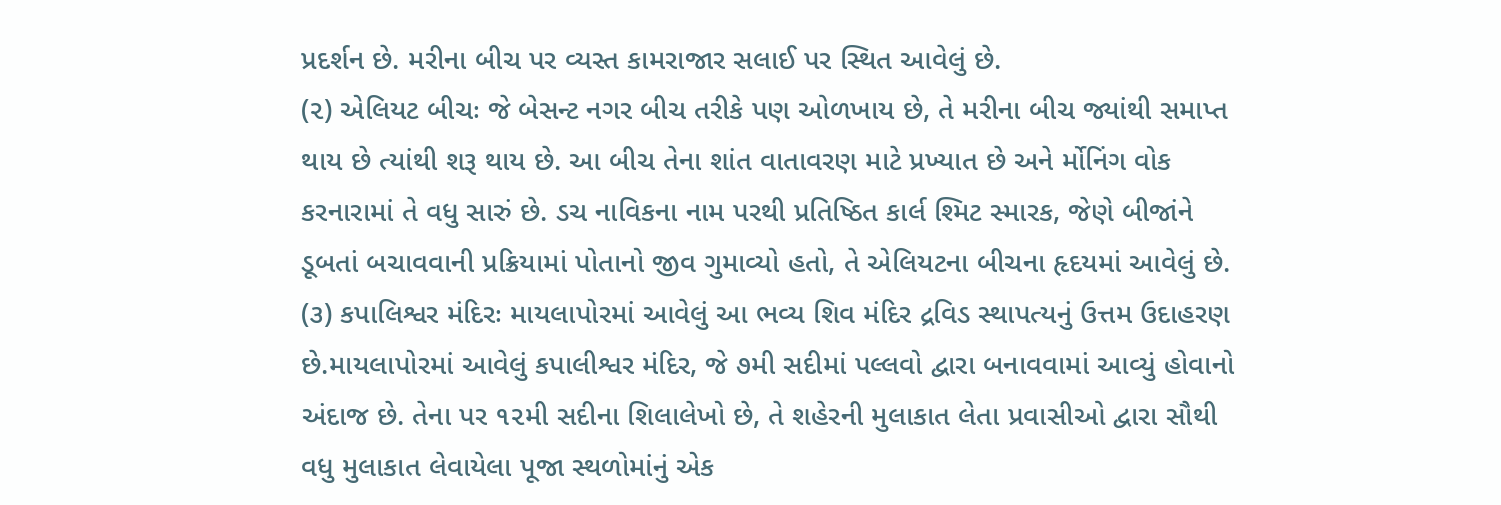પ્રદર્શન છે. મરીના બીચ પર વ્યસ્ત કામરાજાર સલાઈ પર સ્થિત આવેલું છે.
(૨) એલિયટ બીચઃ જે બેસન્ટ નગર બીચ તરીકે પણ ઓળખાય છે, તે મરીના બીચ જ્યાંથી સમાપ્ત થાય છે ત્યાંથી શરૂ થાય છે. આ બીચ તેના શાંત વાતાવરણ માટે પ્રખ્યાત છે અને ર્મોનિંગ વોક કરનારામાં તે વધુ સારું છે. ડચ નાવિકના નામ પરથી પ્રતિષ્ઠિત કાર્લ શ્મિટ સ્મારક, જેણે બીજાંને ડૂબતાં બચાવવાની પ્રક્રિયામાં પોતાનો જીવ ગુમાવ્યો હતો, તે એલિયટના બીચના હૃદયમાં આવેલું છે.
(૩) કપાલિશ્વર મંદિરઃ માયલાપોરમાં આવેલું આ ભવ્ય શિવ મંદિર દ્રવિડ સ્થાપત્યનું ઉત્તમ ઉદાહરણ છે.માયલાપોરમાં આવેલું કપાલીશ્વર મંદિર, જે ૭મી સદીમાં પલ્લવો દ્વારા બનાવવામાં આવ્યું હોવાનો અંદાજ છે. તેના પર ૧૨મી સદીના શિલાલેખો છે, તે શહેરની મુલાકાત લેતા પ્રવાસીઓ દ્વારા સૌથી વધુ મુલાકાત લેવાયેલા પૂજા સ્થળોમાંનું એક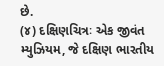છે.
(૪) દક્ષિણચિત્રઃ એક જીવંત મ્યુઝિયમ, જે દક્ષિણ ભારતીય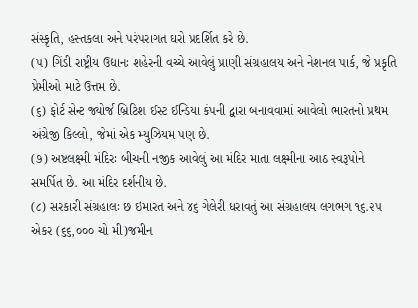સંસ્કૃતિ, હસ્તકલા અને પરંપરાગત ઘરો પ્રદર્શિત કરે છે.
(૫) ગિંડી રાષ્ટ્રીય ઉદ્યાનઃ શહેરની વચ્ચે આવેલું પ્રાણી સંગ્રહાલય અને નેશનલ પાર્ક, જે પ્રકૃતિ પ્રેમીઓ માટે ઉત્તમ છે.
(૬) ફોર્ટ સેન્ટ જ્યોર્જ બ્રિટિશ ઈસ્ટ ઈન્ડિયા કંપની દ્વારા બનાવવામાં આવેલો ભારતનો પ્રથમ અંગ્રેજી કિલ્લો, જેમાં એક મ્યુઝિયમ પણ છે.
(૭) અષ્ટલક્ષ્મી મંદિરઃ બીચની નજીક આવેલું આ મંદિર માતા લક્ષ્મીના આઠ સ્વરૂપોને સમર્પિત છે. આ મંદિર દર્શનીય છે.
(૮) સરકારી સંગ્રહાલઃ છ ઇમારત અને ૪૬ ગેલેરી ધરાવતું આ સંગ્રહાલય લગભગ ૧૬.૨૫ એકર (૬૬,૦૦૦ ચો મી)જમીન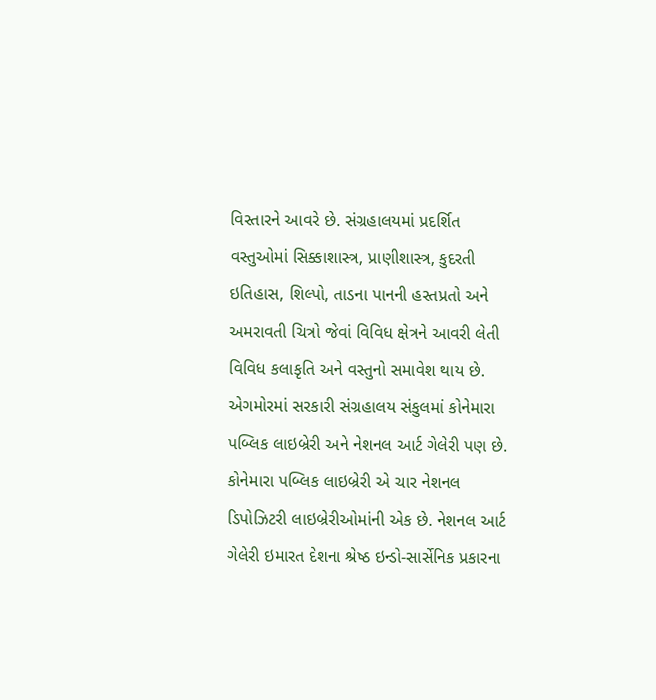વિસ્તારને આવરે છે. સંગ્રહાલયમાં પ્રદર્શિત વસ્તુઓમાં સિક્કાશાસ્ત્ર, પ્રાણીશાસ્ત્ર, કુદરતી ઇતિહાસ, શિલ્પો, તાડના પાનની હસ્તપ્રતો અને અમરાવતી ચિત્રો જેવાં વિવિધ ક્ષેત્રને આવરી લેતી વિવિધ કલાકૃતિ અને વસ્તુનો સમાવેશ થાય છે. એગમોરમાં સરકારી સંગ્રહાલય સંકુલમાં કોનેમારા પબ્લિક લાઇબ્રેરી અને નેશનલ આર્ટ ગેલેરી પણ છે. કોનેમારા પબ્લિક લાઇબ્રેરી એ ચાર નેશનલ ડિપોઝિટરી લાઇબ્રેરીઓમાંની એક છે. નેશનલ આર્ટ ગેલેરી ઇમારત દેશના શ્રેષ્ઠ ઇન્ડો-સાર્સેનિક પ્રકારના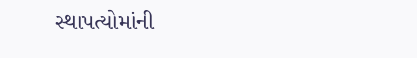સ્થાપત્યોમાંની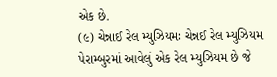એક છે.
(૯) ચેન્નાઈ રેલ મ્યુઝિયમઃ ચેન્નઈ રેલ મ્યુઝિયમ પેરામ્બુરમાં આવેલું એક રેલ મ્યુઝિયમ છે જે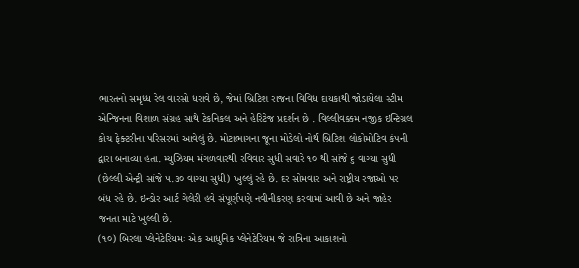ભારતનો સમૃધ્ધ રેલ વારસો ધરાવે છે, જેમાં બ્રિટિશ રાજના વિવિધ દાયકાથી જોડાયેલા સ્ટીમ એન્જિનના વિશાળ સંગ્રહ સાથે ટેકનિકલ અને હેરિટેજ પ્રદર્શન છે . વિલ્લીવક્કમ નજીક ઇન્ટિગ્રલ કોચ ફેક્ટરીના પરિસરમાં આવેલું છે. મોટાભાગના જૂના મોડેલો નોર્થ બ્રિટિશ લોકોમોટિવ કંપની દ્વારા બનાવ્યા હતા. મ્યુઝિયમ મંગળવારથી રવિવાર સુધી સવારે ૧૦ થી સાંજે ૬ વાગ્યા સુધી (છેલ્લી એન્ટ્રી સાંજે ૫.૩૦ વાગ્યા સુધી) ખુલ્લું રહે છે. દર સોમવાર અને રાષ્ટ્રીય રજાઓ પર બંધ રહે છે. ઇન્ડોર આર્ટ ગેલેરી હવે સંપૂર્ણપણે નવીનીકરણ કરવામાં આવી છે અને જાહેર જનતા માટે ખુલ્લી છે.
(૧૦) બિરલા પ્લેનેટેરિયમઃ એક આધુનિક પ્લેનેટેરિયમ જે રાત્રિના આકાશનો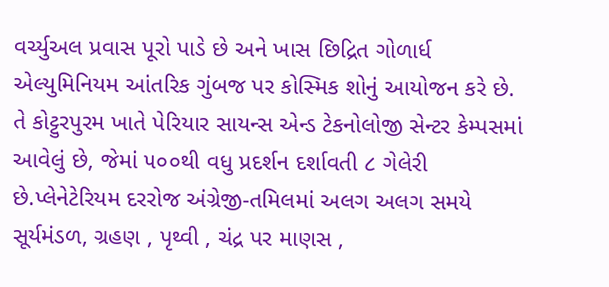વર્ચ્યુઅલ પ્રવાસ પૂરો પાડે છે અને ખાસ છિદ્રિત ગોળાર્ધ એલ્યુમિનિયમ આંતરિક ગુંબજ પર કોસ્મિક શોનું આયોજન કરે છે. તે કોટ્ટુરપુરમ ખાતે પેરિયાર સાયન્સ એન્ડ ટેકનોલોજી સેન્ટર કેમ્પસમાં આવેલું છે, જેમાં ૫૦૦થી વધુ પ્રદર્શન દર્શાવતી ૮ ગેલેરી છે.પ્લેનેટેરિયમ દરરોજ અંગ્રેજી-તમિલમાં અલગ અલગ સમયે સૂર્યમંડળ, ગ્રહણ , પૃથ્વી , ચંદ્ર પર માણસ ,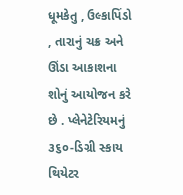ધૂમકેતુ , ઉલ્કાપિંડો , તારાનું ચક્ર અને ઊંડા આકાશના શોનું આયોજન કરે છે . પ્લેનેટેરિયમનું ૩૬૦-ડિગ્રી સ્કાય થિયેટર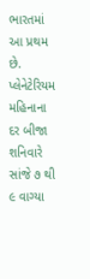ભારતમાં આ પ્રથમ છે. પ્લેનેટેરિયમ મહિનાના દર બીજા શનિવારે સાંજે ૭ થી ૯ વાગ્યા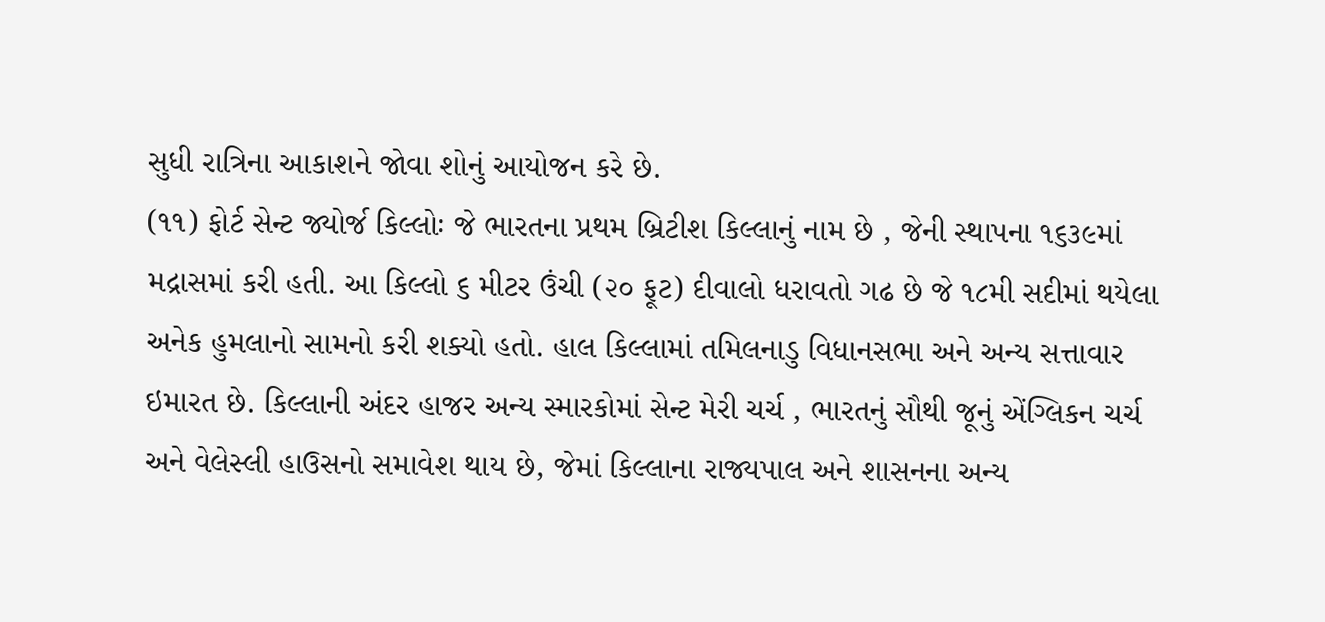સુધી રાત્રિના આકાશને જોવા શોનું આયોજન કરે છે.
(૧૧) ફોર્ટ સેન્ટ જ્યોર્જ કિલ્લોઃ જે ભારતના પ્રથમ બ્રિટીશ કિલ્લાનું નામ છે , જેની સ્થાપના ૧૬૩૯માં મદ્રાસમાં કરી હતી. આ કિલ્લો ૬ મીટર ઉંચી (૨૦ ફૂટ) દીવાલો ધરાવતો ગઢ છે જે ૧૮મી સદીમાં થયેલા અનેક હુમલાનો સામનો કરી શક્યો હતો. હાલ કિલ્લામાં તમિલનાડુ વિધાનસભા અને અન્ય સત્તાવાર ઇમારત છે. કિલ્લાની અંદર હાજર અન્ય સ્મારકોમાં સેન્ટ મેરી ચર્ચ , ભારતનું સૌથી જૂનું એંગ્લિકન ચર્ચ અને વેલેસ્લી હાઉસનો સમાવેશ થાય છે, જેમાં કિલ્લાના રાજ્યપાલ અને શાસનના અન્ય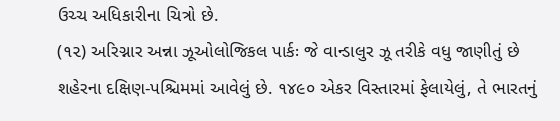ઉચ્ચ અધિકારીના ચિત્રો છે.
(૧૨) અરિગ્નાર અન્ના ઝૂઓલોજિકલ પાર્કઃ જે વાન્ડાલુર ઝૂ તરીકે વધુ જાણીતું છે શહેરના દક્ષિણ-પશ્ચિમમાં આવેલું છે. ૧૪૯૦ એકર વિસ્તારમાં ફેલાયેલું, તે ભારતનું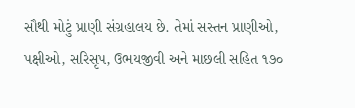સૌથી મોટું પ્રાણી સંગ્રહાલય છે. તેમાં સસ્તન પ્રાણીઓ, પક્ષીઓ, સરિસૃપ, ઉભયજીવી અને માછલી સહિત ૧૭૦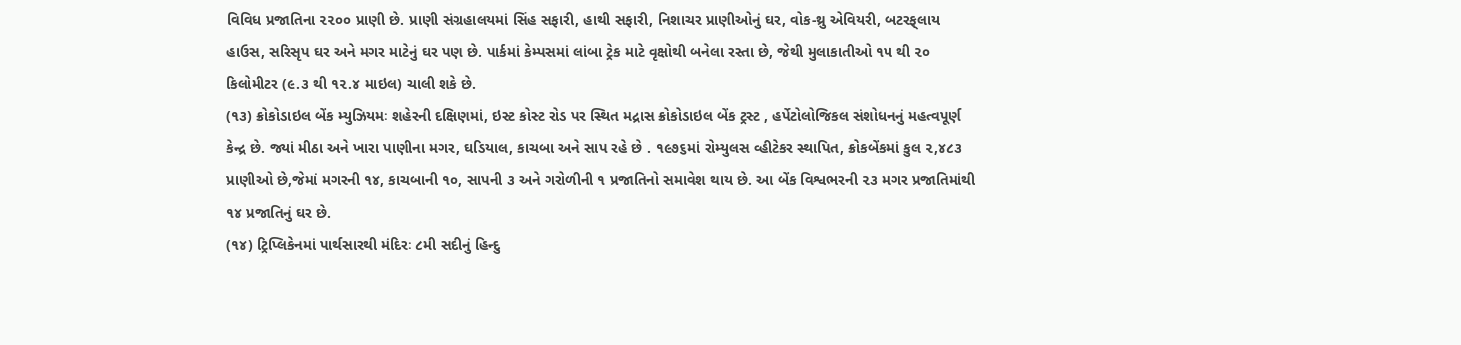વિવિધ પ્રજાતિના ૨૨૦૦ પ્રાણી છે. પ્રાણી સંગ્રહાલયમાં સિંહ સફારી, હાથી સફારી, નિશાચર પ્રાણીઓનું ઘર, વોક-થ્રુ એવિયરી, બટરફ્‌લાય હાઉસ, સરિસૃપ ઘર અને મગર માટેનું ઘર પણ છે. પાર્કમાં કેમ્પસમાં લાંબા ટ્રેક માટે વૃક્ષોથી બનેલા રસ્તા છે, જેથી મુલાકાતીઓ ૧૫ થી ૨૦ કિલોમીટર (૯.૩ થી ૧૨.૪ માઇલ) ચાલી શકે છે.
(૧૩) ક્રોકોડાઇલ બેંક મ્યુઝિયમઃ શહેરની દક્ષિણમાં, ઇસ્ટ કોસ્ટ રોડ પર સ્થિત મદ્રાસ ક્રોકોડાઇલ બેંક ટ્રસ્ટ , હર્પેટોલોજિકલ સંશોધનનું મહત્વપૂર્ણ કેન્દ્ર છે. જ્યાં મીઠા અને ખારા પાણીના મગર, ઘડિયાલ, કાચબા અને સાપ રહે છે . ૧૯૭૬માં રોમ્યુલસ વ્હીટેકર સ્થાપિત, ક્રોકબેંકમાં કુલ ૨,૪૮૩ પ્રાણીઓ છે,જેમાં મગરની ૧૪, કાચબાની ૧૦, સાપની ૩ અને ગરોળીની ૧ પ્રજાતિનો સમાવેશ થાય છે. આ બેંક વિશ્વભરની ૨૩ મગર પ્રજાતિમાંથી ૧૪ પ્રજાતિનું ઘર છે.
(૧૪) ટ્રિપ્લિકેનમાં પાર્થસારથી મંદિરઃ ૮મી સદીનું હિન્દુ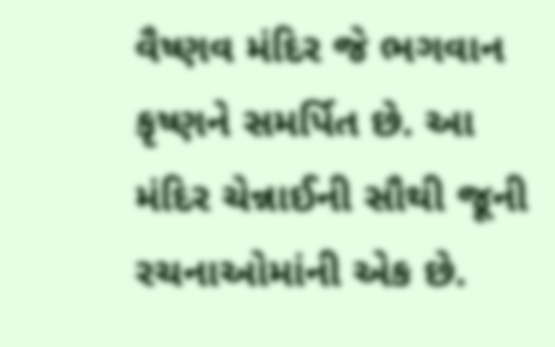વૈષ્ણવ મંદિર જે ભગવાન કૃષ્ણને સમર્પિત છે. આ મંદિર ચેન્નાઈની સૌથી જૂની રચનાઓમાંની એક છે.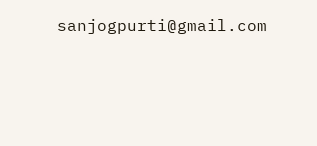sanjogpurti@gmail.com